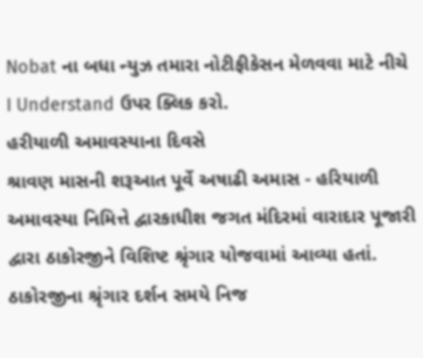Nobat ના બધા ન્યુઝ તમારા નોટીફીકેસન મેળવવા માટે નીચે I Understand ઉપર ક્લિક કરો.
હરીયાળી અમાવસ્યાના દિવસે
શ્રાવણ માસની શરૂઆત પૂર્વે અષાઢી અમાસ - હરિયાળી અમાવસ્યા નિમિત્તે દ્વારકાધીશ જગત મંદિરમાં વારાદાર પૂજારી દ્વારા ઠાકોરજીને વિશિષ્ટ શ્રૃંગાર યોજવામાં આવ્યા હતાં. ઠાકોરજીના શ્રૃંગાર દર્શન સમયે નિજ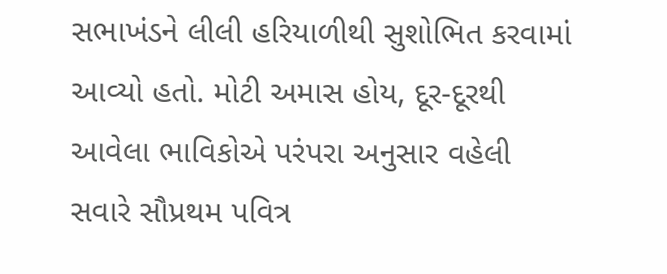સભાખંડને લીલી હરિયાળીથી સુશોભિત કરવામાં આવ્યો હતો. મોટી અમાસ હોય, દૂર-દૂરથી આવેલા ભાવિકોએ પરંપરા અનુસાર વહેલી સવારે સૌપ્રથમ પવિત્ર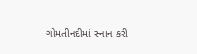ગોમતીનદીમાં સ્નાન કરી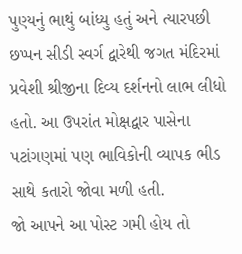પુણ્યનું ભાથું બાંધ્યુ હતું અને ત્યારપછી છપ્પન સીડી સ્વર્ગ દ્વારેથી જગત મંદિરમાં પ્રવેશી શ્રીજીના દિવ્ય દર્શનનો લાભ લીધો હતો. આ ઉપરાંત મોક્ષદ્વાર પાસેના પટાંગણમાં પણ ભાવિકોની વ્યાપક ભીડ સાથે કતારો જોવા મળી હતી.
જો આપને આ પોસ્ટ ગમી હોય તો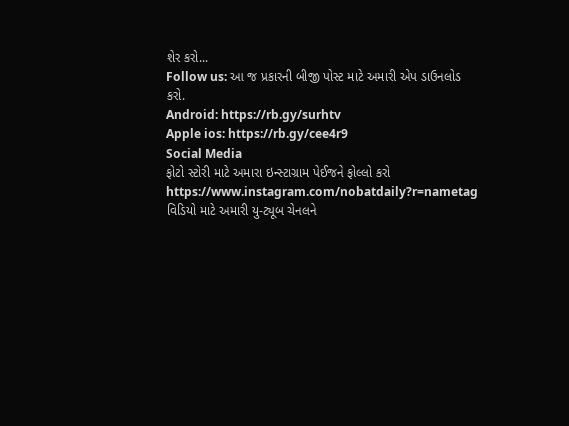શેર કરો...
Follow us: આ જ પ્રકારની બીજી પોસ્ટ માટે અમારી એપ ડાઉનલોડ કરો.
Android: https://rb.gy/surhtv
Apple ios: https://rb.gy/cee4r9
Social Media
ફોટો સ્ટોરી માટે અમારા ઇન્સ્ટાગ્રામ પેઈજને ફોલ્લો કરો
https://www.instagram.com/nobatdaily?r=nametag
વિડિયો માટે અમારી યુ-ટ્યૂબ ચેનલને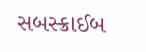સબસ્ક્રાઈબ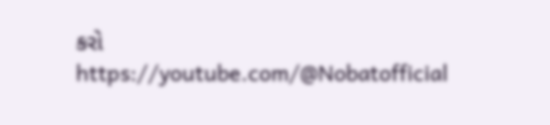કરો
https://youtube.com/@Nobatofficial